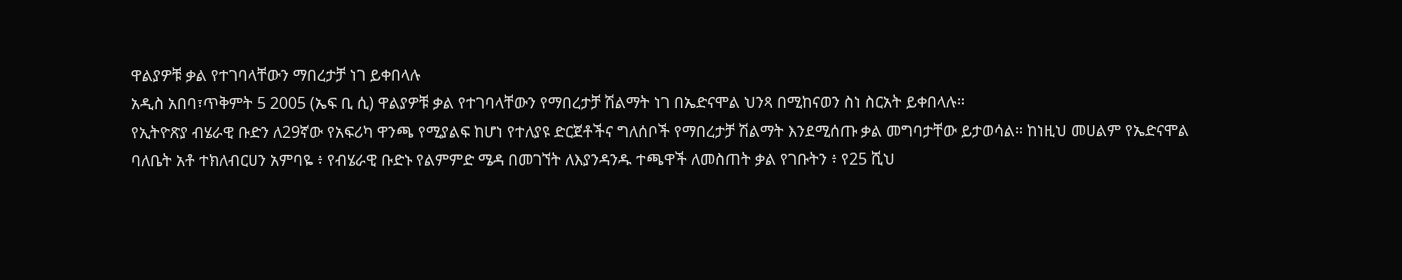ዋልያዎቹ ቃል የተገባላቸውን ማበረታቻ ነገ ይቀበላሉ
አዲስ አበባ፣ጥቅምት 5 2005 (ኤፍ ቢ ሲ) ዋልያዎቹ ቃል የተገባላቸውን የማበረታቻ ሽልማት ነገ በኤድናሞል ህንጻ በሚከናወን ስነ ስርአት ይቀበላሉ።
የኢትዮጽያ ብሄራዊ ቡድን ለ29ኛው የአፍሪካ ዋንጫ የሚያልፍ ከሆነ የተለያዩ ድርጀቶችና ግለሰቦች የማበረታቻ ሽልማት እንደሚሰጡ ቃል መግባታቸው ይታወሳል። ከነዚህ መሀልም የኤድናሞል ባለቤት አቶ ተክለብርሀን አምባዬ ፥ የብሄራዊ ቡድኑ የልምምድ ሜዳ በመገኘት ለእያንዳንዱ ተጫዋች ለመስጠት ቃል የገቡትን ፥ የ25 ሺህ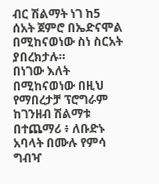ብር ሽልማት ነገ ከ5 ሰአት ጀምሮ በኤድናሞል በሚከናወነው ስነ ስርአት ያበረክታሉ።
በነገው እለት በሚከናወነው በዚህ የማበረታቻ ፕሮግራም ከገንዘብ ሽልማቱ በተጨማሪ ፥ ለቡድኑ አባላት በሙሉ የምሳ ግብዣ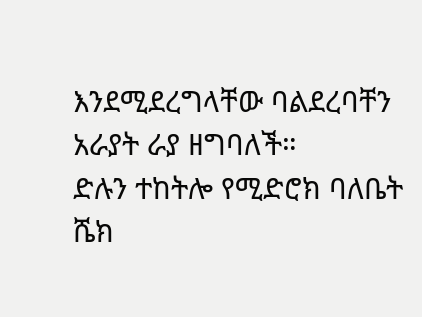እንደሚደረግላቸው ባልደረባቸን አራያት ራያ ዘግባለች።
ድሉን ተከትሎ የሚድሮክ ባለቤት ሼክ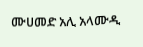ሙሀመድ አሊ አላሙዲ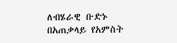ለብሄራዊ ቡድኑ በአጠቃላይ የአምስት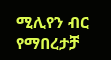ሚሊየን ብር የማበረታቻ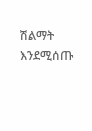ሽልማት እንደሚሰጡ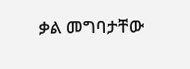ቃል መግባታቸው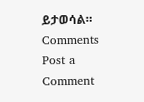ይታወሳል።
Comments
Post a Comment